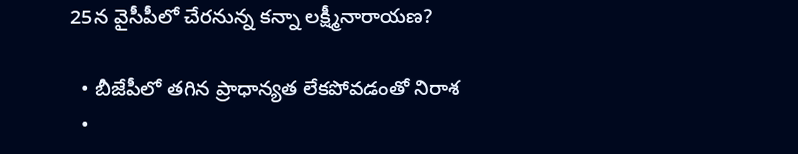25న వైసీపీలో చేరనున్న కన్నా లక్ష్మీనారాయణ?

  • బీజేపీలో తగిన ప్రాధాన్యత లేకపోవడంతో నిరాశ
  •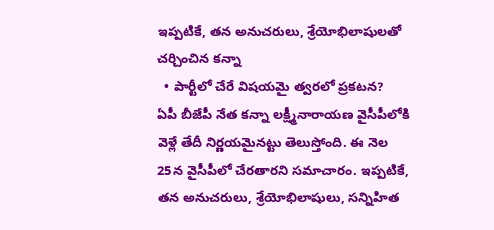ఇప్పటికే, తన అనుచరులు, శ్రేయోభిలాషులతో చర్చించిన కన్నా
  • పార్టీలో చేరే విషయమై త్వరలో ప్రకటన?
ఏపీ బీజేపీ నేత కన్నా లక్ష్మీనారాయణ వైసీపీలోకి వెళ్లే తేదీ నిర్ణయమైనట్టు తెలుస్తోంది. ఈ నెల 25న వైసీపీలో చేరతారని సమాచారం. ఇప్పటికే, తన అనుచరులు, శ్రేయోభిలాషులు, సన్నిహిత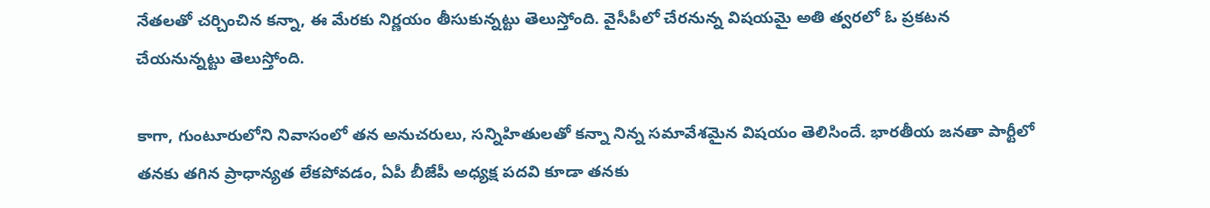నేతలతో చర్చించిన కన్నా, ఈ మేరకు నిర్ణయం తీసుకున్నట్టు తెలుస్తోంది. వైసీపీలో చేరనున్న విషయమై అతి త్వరలో ఓ ప్రకటన చేయనున్నట్టు తెలుస్తోంది.

కాగా, గుంటూరులోని నివాసంలో తన అనుచరులు, సన్నిహితులతో కన్నా నిన్న సమావేశమైన విషయం తెలిసిందే. భారతీయ జనతా పార్టీలో తనకు తగిన ప్రాధాన్యత లేకపోవడం, ఏపీ బీజేపీ అధ్యక్ష పదవి కూడా తనకు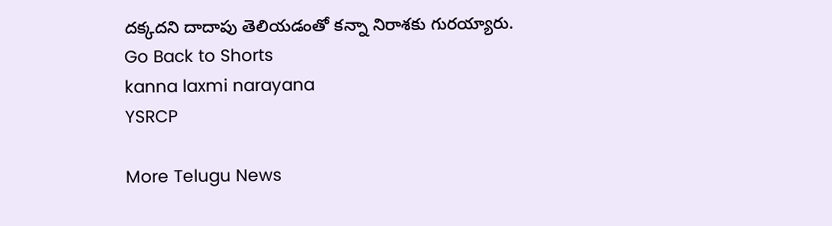దక్కదని దాదాపు తెలియడంతో కన్నా నిరాశకు గురయ్యారు.
Go Back to Shorts
kanna laxmi narayana
YSRCP

More Telugu News